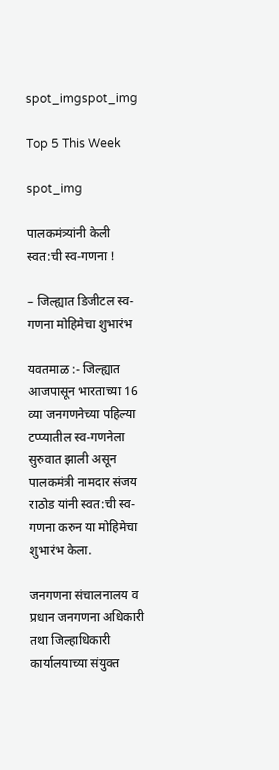spot_imgspot_img

Top 5 This Week

spot_img

पालकमंत्र्यांनी केली स्वत:ची स्व-गणना !

– जिल्ह्यात डिजीटल स्व-गणना मोहिमेचा शुभारंभ

यवतमाळ :- जिल्ह्यात आजपासून भारताच्या 16 व्या जनगणनेच्या पहिल्या टप्प्यातील स्व-गणनेला सुरुवात झाली असून पालकमंत्री नामदार संजय राठोड यांनी स्वत:ची स्व-गणना करुन या मोहिमेचा शुभारंभ केला.

जनगणना संचालनालय व प्रधान जनगणना अधिकारी तथा जिल्हाधिकारी कार्यालयाच्या संयुक्त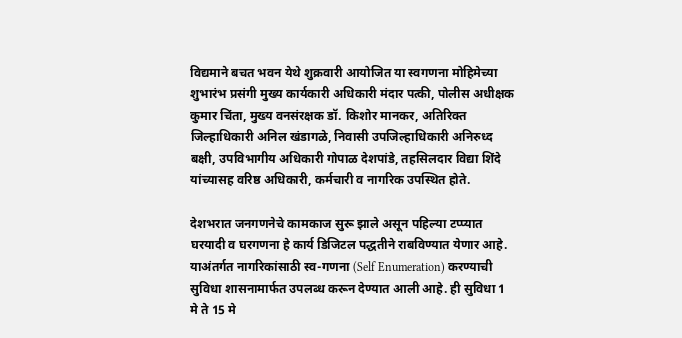विद्यमाने बचत भवन येथे शुक्रवारी आयोजित या स्वगणना मोहिमेच्या शुभारंभ प्रसंगी मुख्य कार्यकारी अधिकारी मंदार पत्की, पोलीस अधीक्षक कुमार चिंता, मुख्य वनसंरक्षक डॉ. किशोर मानकर, अतिरिक्त जिल्हाधिकारी अनिल खंडागळे, निवासी उपजिल्हाधिकारी अनिरुध्द बक्षी, उपविभागीय अधिकारी गोपाळ देशपांडे, तहसिलदार विद्या शिंदे यांच्यासह वरिष्ठ अधिकारी, कर्मचारी व नागरिक उपस्थित होते.

देशभरात जनगणनेचे कामकाज सुरू झाले असून पहिल्या टप्प्यात घरयादी व घरगणना हे कार्य डिजिटल पद्धतीने राबविण्यात येणार आहे. याअंतर्गत नागरिकांसाठी स्व-गणना (Self Enumeration) करण्याची सुविधा शासनामार्फत उपलब्ध करून देण्यात आली आहे. ही सुविधा 1 मे ते 15 मे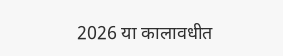2026 या कालावधीत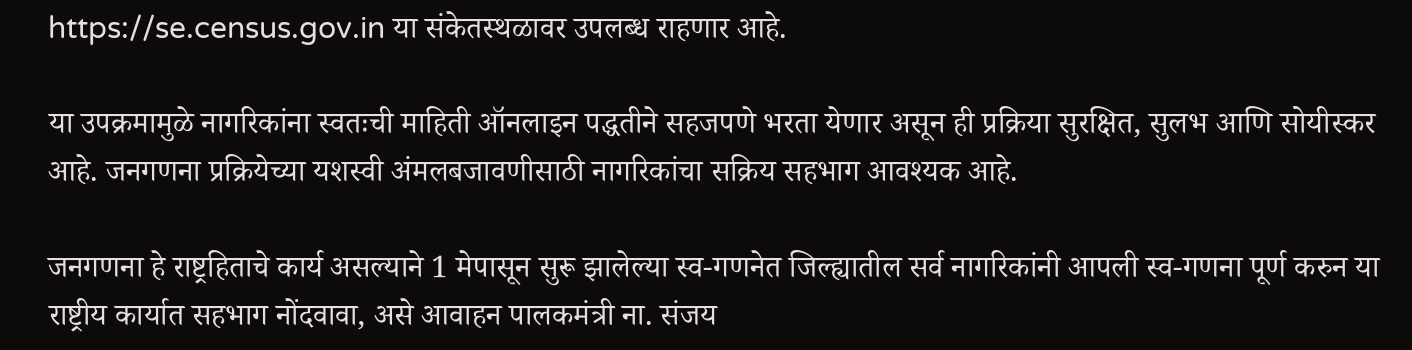https://se.census.gov.in या संकेतस्थळावर उपलब्ध राहणार आहे.

या उपक्रमामुळे नागरिकांना स्वतःची माहिती ऑनलाइन पद्धतीने सहजपणे भरता येणार असून ही प्रक्रिया सुरक्षित, सुलभ आणि सोयीस्कर आहे. जनगणना प्रक्रियेच्या यशस्वी अंमलबजावणीसाठी नागरिकांचा सक्रिय सहभाग आवश्यक आहे.

जनगणना हे राष्ट्रहिताचे कार्य असल्याने 1 मेपासून सुरू झालेल्या स्व-गणनेत जिल्ह्यातील सर्व नागरिकांनी आपली स्व-गणना पूर्ण करुन या राष्ट्रीय कार्यात सहभाग नोंदवावा, असे आवाहन पालकमंत्री ना. संजय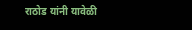राठोड यांनी यावेळी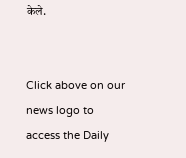केले.


Click above on our news logo to access the Daily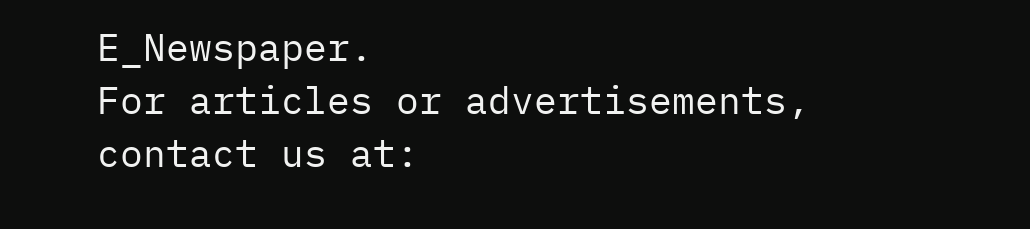E_Newspaper.
For articles or advertisements, contact us at: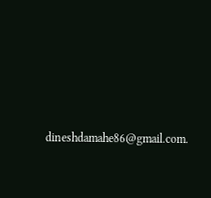dineshdamahe86@gmail.com.